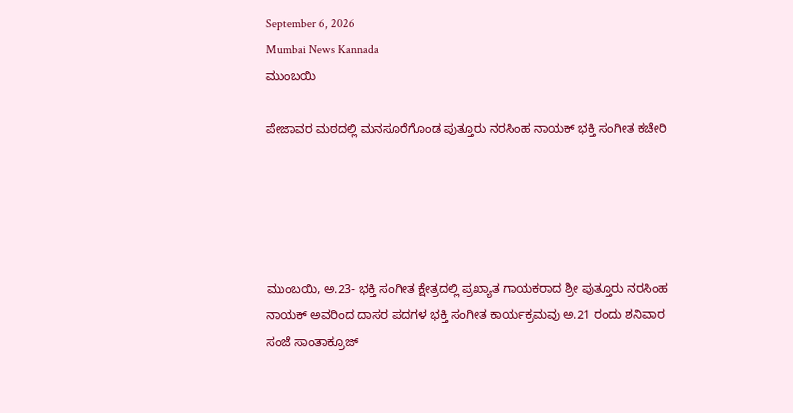September 6, 2026
Mumbai News Kannada
ಮುಂಬಯಿ

ಪೇಜಾವರ ಮಠದಲ್ಲಿ ಮನಸೂರೆಗೊಂಡ ಪುತ್ತೂರು ನರಸಿಂಹ ನಾಯಕ್ ಭಕ್ತಿ ಸಂಗೀತ ಕಚೇರಿ





ಮುಂಬಯಿ, ಅ.23- ಭಕ್ತಿ ಸಂಗೀತ ಕ್ಷೇತ್ರದಲ್ಲಿ ಪ್ರಖ್ಯಾತ ಗಾಯಕರಾದ ಶ್ರೀ ಪುತ್ತೂರು ನರಸಿಂಹ ನಾಯಕ್ ಅವರಿಂದ ದಾಸರ ಪದಗಳ ಭಕ್ತಿ ಸಂಗೀತ ಕಾರ್ಯಕ್ರಮವು ಅ.21 ರಂದು ಶನಿವಾರ ಸಂಜೆ ಸಾಂತಾಕ್ರೂಜ್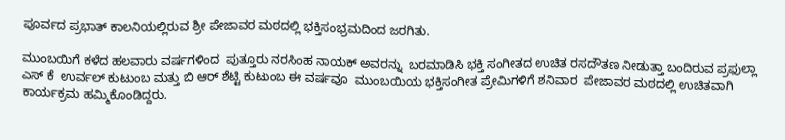ಪೂರ್ವದ ಪ್ರಭಾತ್ ಕಾಲನಿಯಲ್ಲಿರುವ ಶ್ರೀ ಪೇಜಾವರ ಮಠದಲ್ಲಿ ಭಕ್ತಿಸಂಭ್ರಮದಿಂದ ಜರಗಿತು.

ಮುಂಬಯಿಗೆ ಕಳೆದ ಹಲವಾರು ವರ್ಷಗಳಿಂದ  ಪುತ್ತೂರು ನರಸಿಂಹ ನಾಯಕ್ ಅವರನ್ನು  ಬರಮಾಡಿಸಿ ಭಕ್ತಿ ಸಂಗೀತದ ಉಚಿತ ರಸದೌತಣ ನೀಡುತ್ತಾ ಬಂದಿರುವ ಪ್ರಫುಲ್ಲಾ ಎಸ್ ಕೆ  ಉರ್ವಲ್ ಕುಟುಂಬ ಮತ್ತು ಬಿ ಆರ್ ಶೆಟ್ಟಿ ಕುಟುಂಬ ಈ ವರ್ಷವೂ  ಮುಂಬಯಿಯ ಭಕ್ತಿಸಂಗೀತ ಪ್ರೇಮಿಗಳಿಗೆ ಶನಿವಾರ  ಪೇಜಾವರ ಮಠದಲ್ಲಿ ಉಚಿತವಾಗಿ ಕಾರ್ಯಕ್ರಮ ಹಮ್ಮಿಕೊಂಡಿದ್ದರು.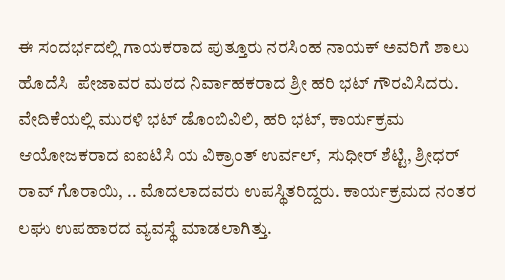ಈ ಸಂದರ್ಭದಲ್ಲಿ ಗಾಯಕರಾದ ಪುತ್ತೂರು ನರಸಿಂಹ ನಾಯಕ್ ಅವರಿಗೆ ಶಾಲು ಹೊದೆಸಿ  ಪೇಜಾವರ ಮಠದ ನಿರ್ವಾಹಕರಾದ ಶ್ರೀ ಹರಿ ಭಟ್ ಗೌರವಿಸಿದರು. ವೇದಿಕೆಯಲ್ಲಿ ಮುರಳಿ ಭಟ್ ಡೊಂಬಿವಿಲಿ, ಹರಿ ಭಟ್, ಕಾರ್ಯಕ್ರಮ ಆಯೋಜಕರಾದ ಐಐಟಿಸಿ ಯ ವಿಕ್ರಾಂತ್ ಉರ್ವಲ್,  ಸುಧೀರ್ ಶೆಟ್ಟಿ, ಶ್ರೀಧರ್ ರಾವ್ ಗೊರಾಯಿ, .. ಮೊದಲಾದವರು ಉಪಸ್ಥಿತರಿದ್ದರು. ಕಾರ್ಯಕ್ರಮದ ನಂತರ ಲಘು ಉಪಹಾರದ ವ್ಯವಸ್ಥೆ ಮಾಡಲಾಗಿತ್ತು.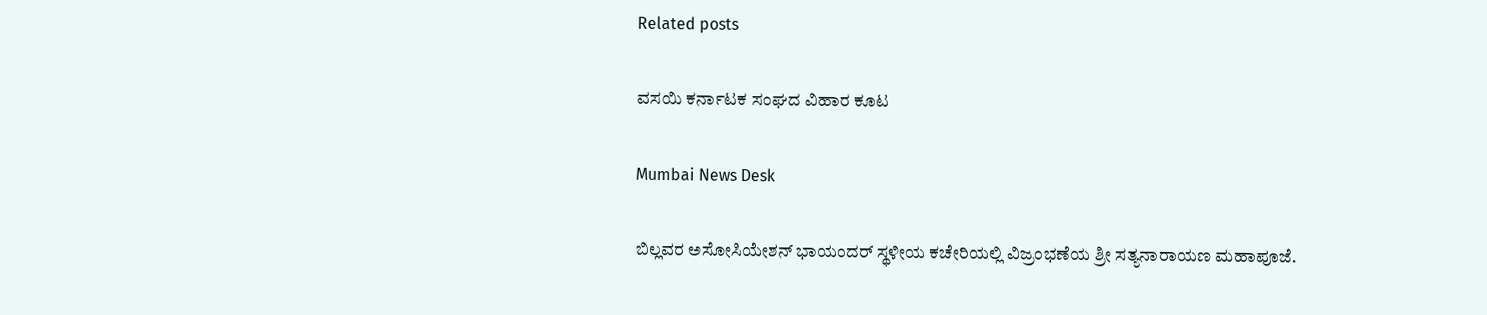Related posts

ವಸಯಿ ಕರ್ನಾಟಕ ಸಂಘದ ವಿಹಾರ ಕೂಟ

Mumbai News Desk

ಬಿಲ್ಲವರ ಅಸೋಸಿಯೇಶನ್ ಭಾಯಂದರ್ ಸ್ಥಳೀಯ ಕಚೇರಿಯಲ್ಲಿ ವಿಜ್ರಂಭಣೆಯ ಶ್ರೀ ಸತ್ಯನಾರಾಯಣ ಮಹಾಪೂಜೆ.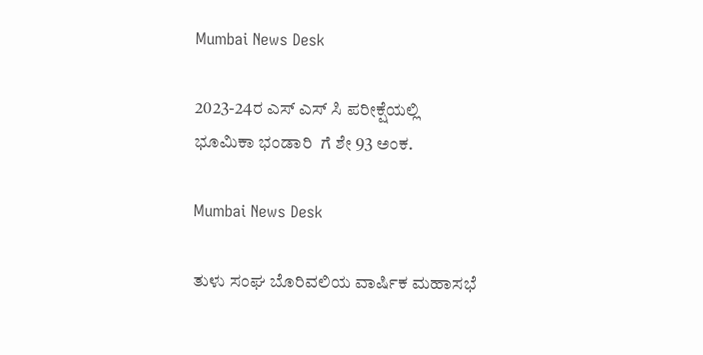Mumbai News Desk

2023-24ರ ಎಸ್ ಎಸ್ ಸಿ ಪರೀಕ್ಷೆಯಲ್ಲಿ   ಭೂಮಿಕಾ ಭಂಡಾರಿ  ಗೆ ಶೇ 93 ಅಂಕ.

Mumbai News Desk

ತುಳು ಸಂಘ ಬೊರಿವಲಿಯ ವಾರ್ಷಿಕ ಮಹಾಸಭೆ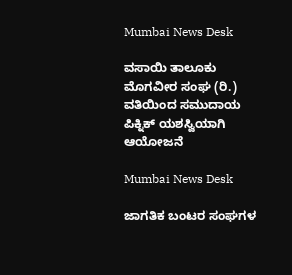Mumbai News Desk

ವಸಾಯಿ ತಾಲೂಕು ಮೊಗವೀರ ಸಂಘ (ರಿ.) ವತಿಯಿಂದ ಸಮುದಾಯ ಪಿಕ್ನಿಕ್ ಯಶಸ್ವಿಯಾಗಿ ಆಯೋಜನೆ

Mumbai News Desk

ಜಾಗತಿಕ ಬಂಟರ ಸಂಘಗಳ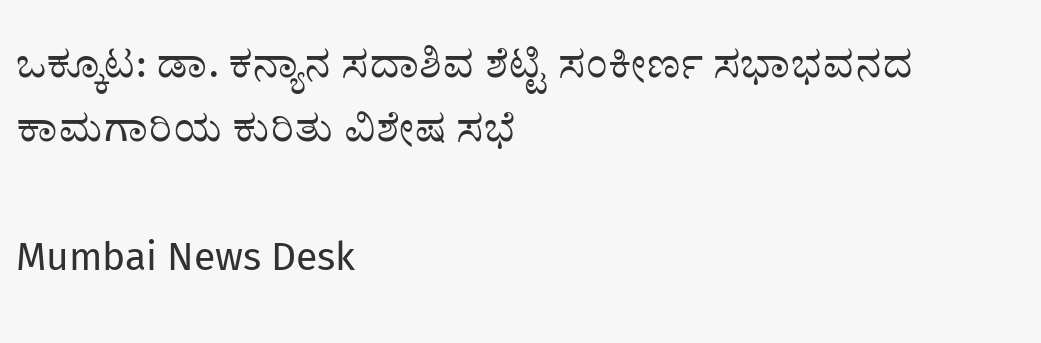ಒಕ್ಕೂಟ: ಡಾ. ಕನ್ಯಾನ ಸದಾಶಿವ ಶೆಟ್ಟಿ ಸಂಕೀರ್ಣ ಸಭಾಭವನದ ಕಾಮಗಾರಿಯ ಕುರಿತು ವಿಶೇಷ ಸಭೆ

Mumbai News Desk